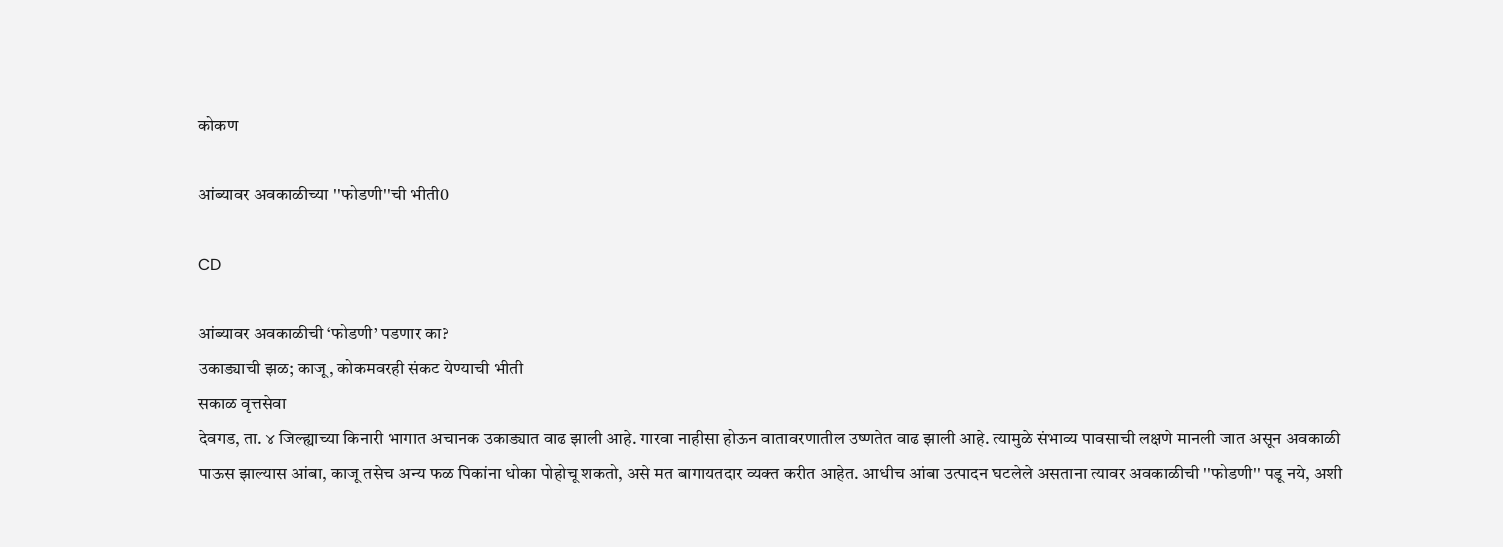कोकण

आंब्यावर अवकाळीच्या ''फोडणी''ची भीती0

CD

आंब्यावर अवकाळीची ‘फोडणी’ पडणार का?
उकाड्याची झळ; काजू, कोकमवरही संकट येण्याची भीती
सकाळ वृत्तसेवा
देवगड, ता. ४ जिल्ह्याच्या किनारी भागात अचानक उकाड्यात वाढ झाली आहे. गारवा नाहीसा होऊन वातावरणातील उष्णतेत वाढ झाली आहे. त्यामुळे संभाव्य पावसाची लक्षणे मानली जात असून अवकाळी पाऊस झाल्यास आंबा, काजू तसेच अन्य फळ पिकांना धोका पोहोचू शकतो, असे मत बागायतदार व्यक्त करीत आहेत. आधीच आंबा उत्पादन घटलेले असताना त्यावर अवकाळीची ''फोडणी'' पडू नये, अशी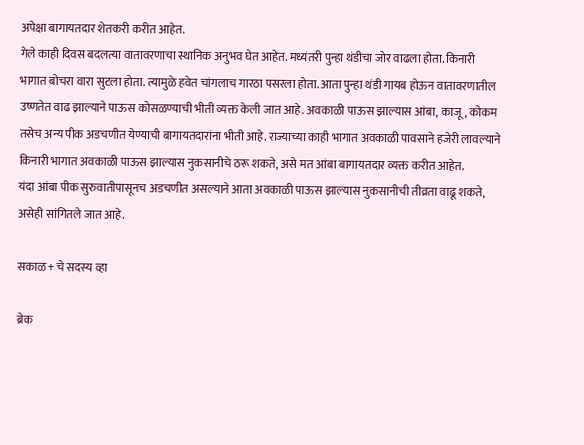अपेक्षा बागायतदार शेतकरी करीत आहेत.
गेले काही दिवस बदलत्या वातावरणाचा स्थानिक अनुभव घेत आहेत. मध्यंतरी पुन्हा थंडीचा जोर वाढला होता. किनारी भागात बोचरा वारा सुटला होता. त्यामुळे हवेत चांगलाच गारठा पसरला होता. आता पुन्हा थंडी गायब होऊन वातावरणातील उष्णतेत वाढ झाल्याने पाऊस कोसळण्याची भीती व्यक्त केली जात आहे. अवकाळी पाऊस झाल्यास आंबा, काजू, कोकम तसेच अन्य पीक अडचणीत येण्याची बागायतदारांना भीती आहे. राज्याच्या काही भागात अवकाळी पावसाने हजेरी लावल्याने किनारी भागात अवकाळी पाऊस झाल्यास नुकसानीचे ठरू शकते, असे मत आंबा बागायतदार व्यक्त करीत आहेत.
यंदा आंबा पीक सुरुवातीपासूनच अडचणीत असल्याने आता अवकाळी पाऊस झाल्यास नुकसानीची तीव्रता वाढू शकते, असेही सांगितले जात आहे.

सकाळ+ चे सदस्य व्हा

ब्रेक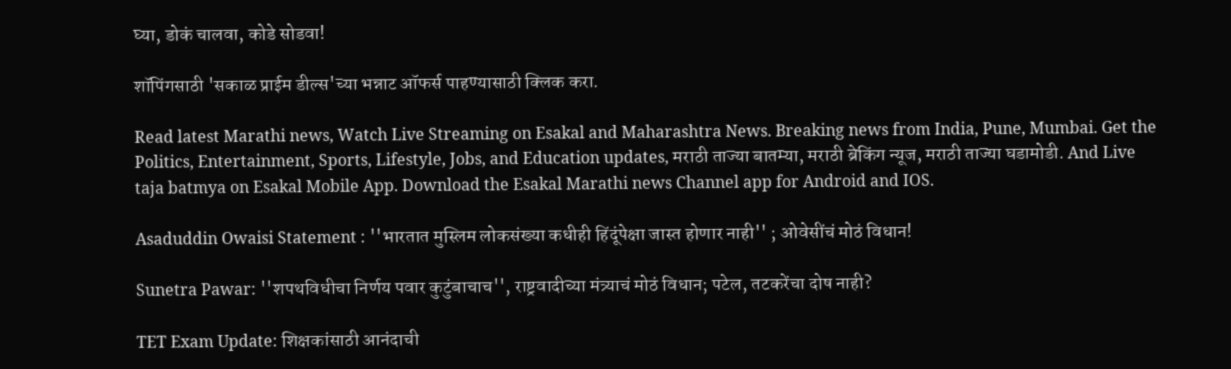घ्या, डोकं चालवा, कोडे सोडवा!

शॉपिंगसाठी 'सकाळ प्राईम डील्स'च्या भन्नाट ऑफर्स पाहण्यासाठी क्लिक करा.

Read latest Marathi news, Watch Live Streaming on Esakal and Maharashtra News. Breaking news from India, Pune, Mumbai. Get the Politics, Entertainment, Sports, Lifestyle, Jobs, and Education updates, मराठी ताज्या बातम्या, मराठी ब्रेकिंग न्यूज, मराठी ताज्या घडामोडी. And Live taja batmya on Esakal Mobile App. Download the Esakal Marathi news Channel app for Android and IOS.

Asaduddin Owaisi Statement : ''भारतात मुस्लिम लोकसंख्या कधीही हिंदूंपेक्षा जास्त होणार नाही'' ; ओवेसींचं मोठं विधान!

Sunetra Pawar: ''शपथविधीचा निर्णय पवार कुटुंबाचाच'', राष्ट्रवादीच्या मंत्र्याचं मोठं विधान; पटेल, तटकरेंचा दोष नाही?

TET Exam Update: शिक्षकांसाठी आनंदाची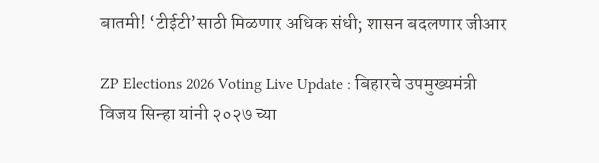बातमी! ‘टीईटी’साठी मिळणार अधिक संधी; शासन बदलणार जीआर

ZP Elections 2026 Voting Live Update : बिहारचे उपमुख्यमंत्री विजय सिन्हा यांनी २०२७ च्या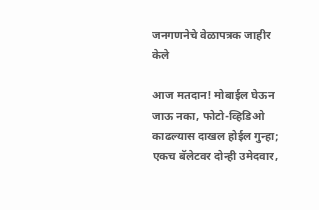जनगणनेचे वेळापत्रक जाहीर केले

आज मतदान! मोबाईल घेऊन जाऊ नका, फोटो-व्हिडिओ काढल्यास दाखल होईल गुन्हा; एकच बॅलेटवर दोन्ही उमेदवार,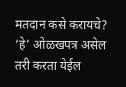मतदान कसे करायचे? ‘हे’ ओळखपत्र असेल तरी करता येईल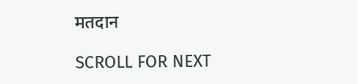मतदान

SCROLL FOR NEXT